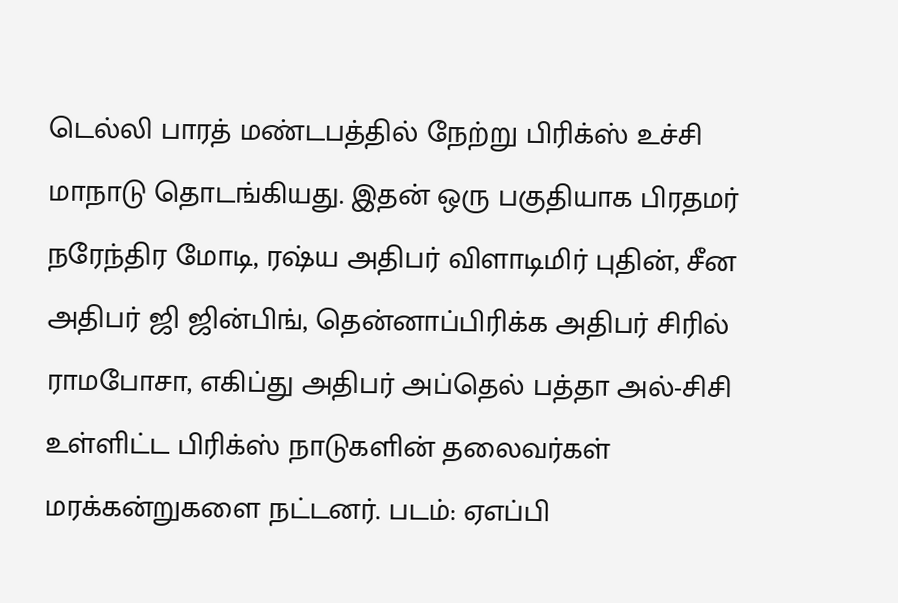டெல்லி பாரத் மண்டபத்தில் நேற்று பிரிக்ஸ் உச்சி மாநாடு தொடங்கியது. இதன் ஒரு பகுதியாக பிரதமர் நரேந்திர மோடி, ரஷ்ய அதிபர் விளாடிமிர் புதின், சீன அதிபர் ஜி ஜின்பிங், தென்னாப்பிரிக்க அதிபர் சிரில் ராமபோசா, எகிப்து அதிபர் அப்தெல் பத்தா அல்-சிசி உள்ளிட்ட பிரிக்ஸ் நாடுகளின் தலைவர்கள் மரக்கன்றுகளை நட்டனர். படம்: ஏஎப்பி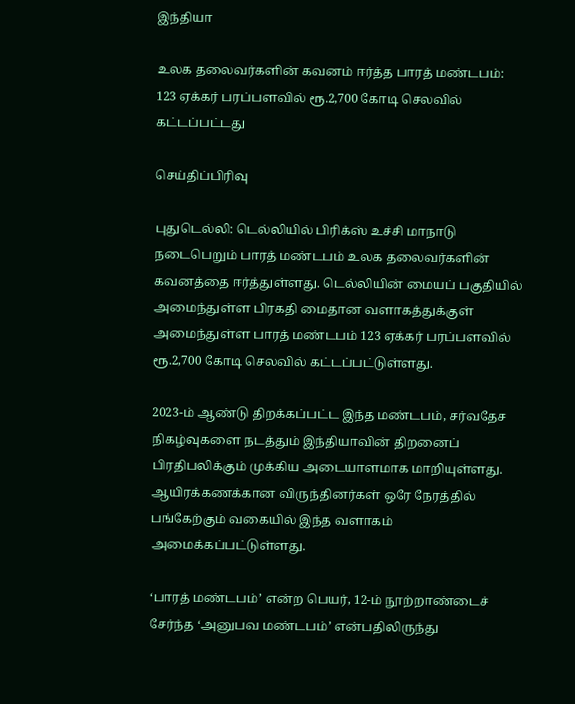இந்தியா

உலக தலைவர்களின் கவனம் ஈர்த்த பாரத் மண்டபம்: 123 ஏக்கர் பரப்பளவில் ரூ.2,700 கோடி செலவில் கட்டப்பட்டது

செய்திப்பிரிவு

புதுடெல்லி: டெல்லியில் பிரிக்ஸ் உச்சி மாநாடு நடைபெறும் பாரத் மண்டபம் உலக தலைவர்களின் கவனத்தை ஈர்த்துள்ளது. டெல்லியின் மையப் பகுதியில் அமைந்துள்ள பிரகதி மைதான வளாகத்துக்குள் அமைந்துள்ள பாரத் மண்டபம் 123 ஏக்கர் பரப்பளவில் ரூ.2,700 கோடி செலவில் கட்டப்பட்டுள்ளது.

2023-ம் ஆண்டு திறக்கப்பட்ட இந்த மண்டபம், சர்வதேச நிகழ்வுகளை நடத்தும் இந்தியாவின் திறனைப் பிரதிபலிக்கும் முக்கிய அடையாளமாக மாறியுள்ளது. ஆயிரக்கணக்கான விருந்தினர்கள் ஒரே நேரத்தில் பங்கேற்கும் வகையில் இந்த வளாகம் அமைக்கப்பட்டுள்ளது.

‘பாரத் மண்டபம்’ என்ற பெயர், 12-ம் நூற்றாண்டைச் சேர்ந்த ‘அனுபவ மண்டபம்’ என்பதிலிருந்து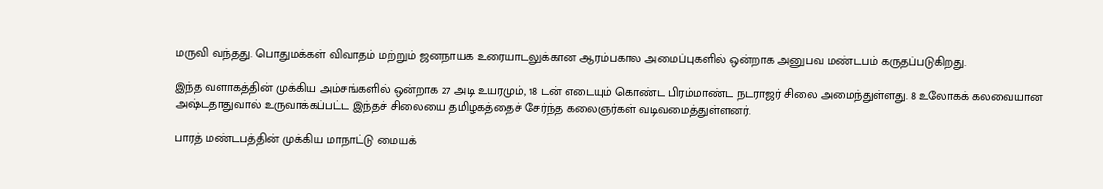மருவி வந்தது. பொதுமக்கள் விவாதம் மற்றும் ஜனநாயக உரையாடலுக்கான ஆரம்பகால அமைப்புகளில் ஒன்றாக அனுபவ மண்டபம் கருதப்படுகிறது.

இந்த வளாகத்தின் முக்கிய அம்சங்களில் ஒன்றாக 27 அடி உயரமும், 18 டன் எடையும் கொண்ட பிரம்மாண்ட நடராஜர் சிலை அமைந்துள்ளது. 8 உலோகக் கலவையான அஷ்டதாதுவால் உருவாக்கப்பட்ட இந்தச் சிலையை தமிழகத்தைச் சேர்ந்த கலைஞர்கள் வடிவமைத்துள்ளனர்.

பாரத் மண்டபத்தின் முக்கிய மாநாட்டு மையக்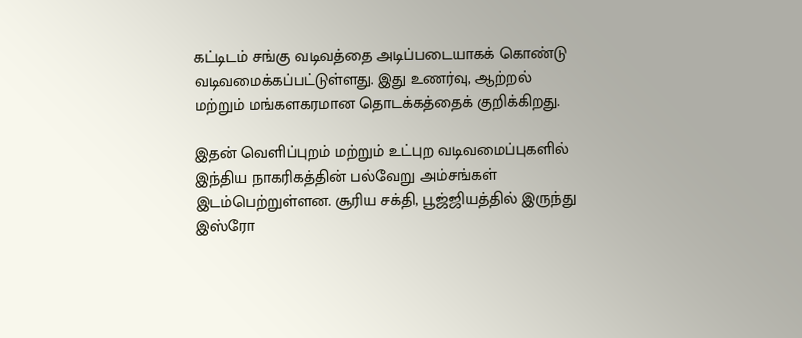கட்டிடம் சங்கு வடிவத்தை அடிப்படையாகக் கொண்டு வடிவமைக்கப்பட்டுள்ளது. இது உணர்வு, ஆற்றல் மற்றும் மங்களகரமான தொடக்கத்தைக் குறிக்கிறது.

இதன் வெளிப்புறம் மற்றும் உட்புற வடிவமைப்புகளில் இந்திய நாகரிகத்தின் பல்வேறு அம்சங்கள் இடம்பெற்றுள்ளன. சூரிய சக்தி, பூஜ்ஜியத்தில் இருந்து இஸ்ரோ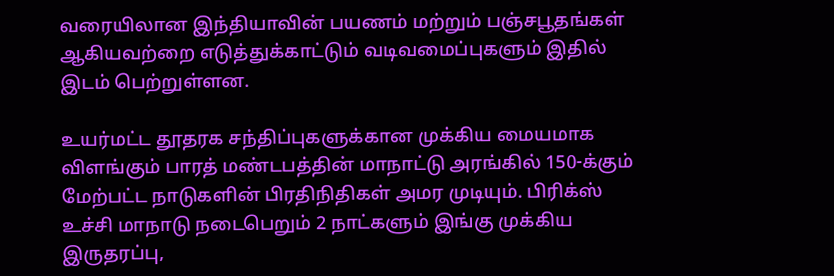வரையிலான இந்தியாவின் பயணம் மற்றும் பஞ்சபூதங்கள் ஆகியவற்றை எடுத்துக்காட்டும் வடிவமைப்புகளும் இதில் இடம் பெற்றுள்ளன.

உயர்மட்ட தூதரக சந்திப்புகளுக்கான முக்கிய மையமாக விளங்கும் பாரத் மண்டபத்தின் மாநாட்டு அரங்கில் 150-க்கும் மேற்பட்ட நாடுகளின் பிரதிநிதிகள் அமர முடியும். பிரிக்ஸ் உச்சி மாநாடு நடைபெறும் 2 நாட்களும் இங்கு முக்கிய இருதரப்பு,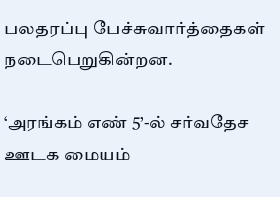பலதரப்பு பேச்சுவார்த்தைகள் நடைபெறுகின்றன.

‘அரங்கம் எண் 5’-ல் சர்வதேச ஊடக மையம்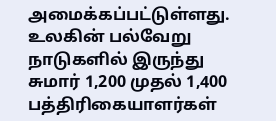அமைக்கப்பட்டுள்ளது. உலகின் பல்வேறு நாடுகளில் இருந்து சுமார் 1,200 முதல் 1,400 பத்திரிகையாளர்கள்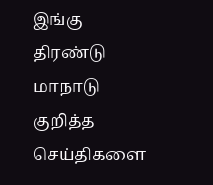இங்கு திரண்டு மாநாடு குறித்த செய்திகளை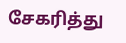சேகரித்து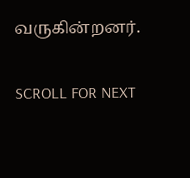வருகின்றனர்.

SCROLL FOR NEXT